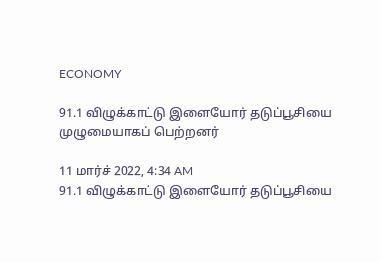ECONOMY

91.1 விழுக்காட்டு இளையோர் தடுப்பூசியை முழுமையாகப் பெற்றனர்

11 மார்ச் 2022, 4:34 AM
91.1 விழுக்காட்டு இளையோர் தடுப்பூசியை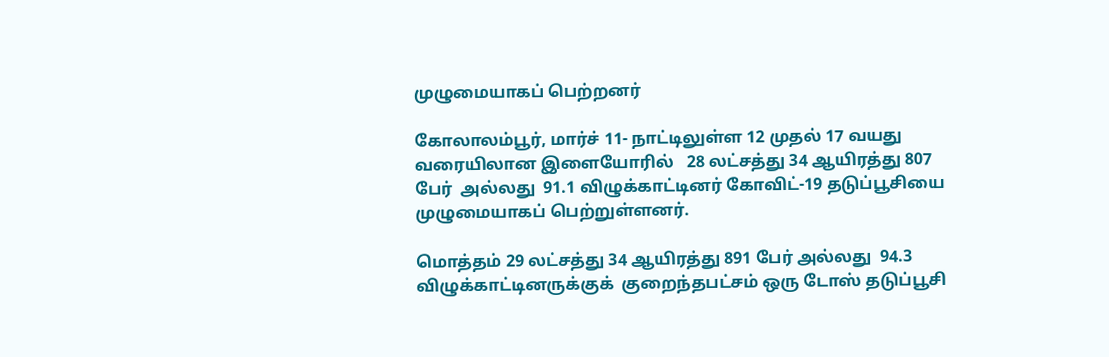முழுமையாகப் பெற்றனர்

கோலாலம்பூர், மார்ச் 11- நாட்டிலுள்ள 12 முதல் 17 வயது வரையிலான இளையோரில்   28 லட்சத்து 34 ஆயிரத்து 807 பேர்  அல்லது  91.1 விழுக்காட்டினர் கோவிட்-19 தடுப்பூசியை முழுமையாகப் பெற்றுள்ளனர்.

மொத்தம் 29 லட்சத்து 34 ஆயிரத்து 891 பேர் அல்லது  94.3 விழுக்காட்டினருக்குக்  குறைந்தபட்சம் ஒரு டோஸ் தடுப்பூசி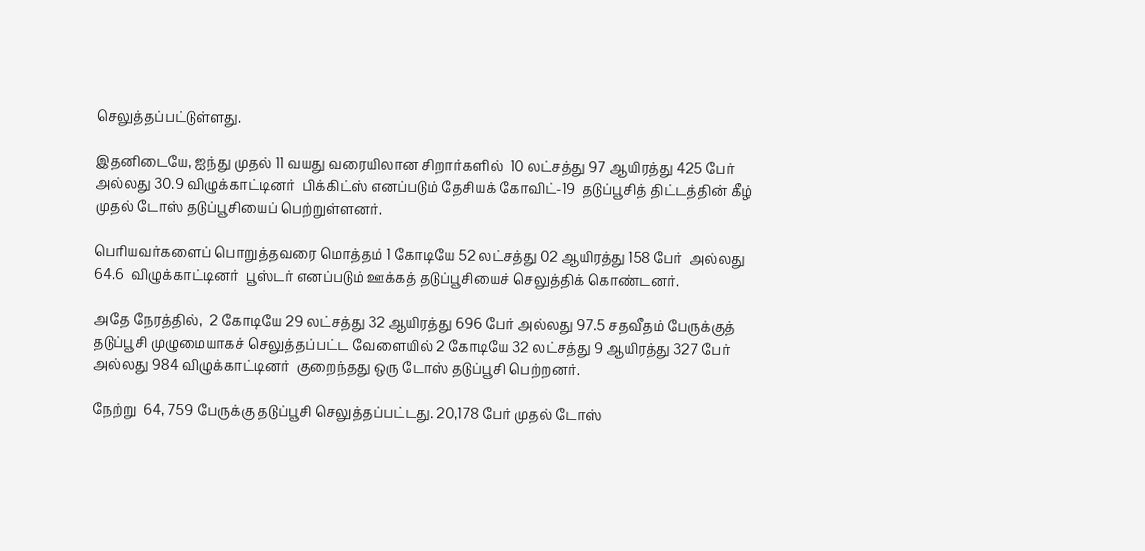செலுத்தப்பட்டுள்ளது.

இதனிடையே, ஐந்து முதல் 11 வயது வரையிலான சிறார்களில்  10 லட்சத்து 97 ஆயிரத்து 425 பேர் அல்லது 30.9 விழுக்காட்டினர்  பிக்கிட்ஸ் எனப்படும் தேசியக் கோவிட்-19  தடுப்பூசித் திட்டத்தின் கீழ் முதல் டோஸ் தடுப்பூசியைப் பெற்றுள்ளனர்.

பெரியவர்களைப் பொறுத்தவரை மொத்தம் 1 கோடியே 52 லட்சத்து 02 ஆயிரத்து 158 பேர்  அல்லது 64.6  விழுக்காட்டினர்  பூஸ்டர் எனப்படும் ஊக்கத் தடுப்பூசியைச் செலுத்திக் கொண்டனர்.

அதே நேரத்தில்,  2 கோடியே 29 லட்சத்து 32 ஆயிரத்து 696 பேர் அல்லது 97.5 சதவீதம் பேருக்குத் தடுப்பூசி முழுமையாகச் செலுத்தப்பட்ட வேளையில் 2 கோடியே 32 லட்சத்து 9 ஆயிரத்து 327 பேர் அல்லது 984 விழுக்காட்டினர்  குறைந்தது ஒரு டோஸ் தடுப்பூசி பெற்றனர்.

நேற்று  64, 759 பேருக்கு தடுப்பூசி செலுத்தப்பட்டது. 20,178 பேர் முதல் டோஸ்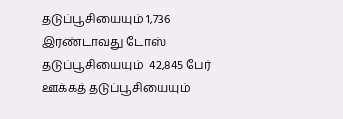தடுப்பூசியையும் 1,736 இரண்டாவது டோஸ் தடுப்பூசியையும்  42,845 பேர் ஊக்கத் தடுப்பூசியையும்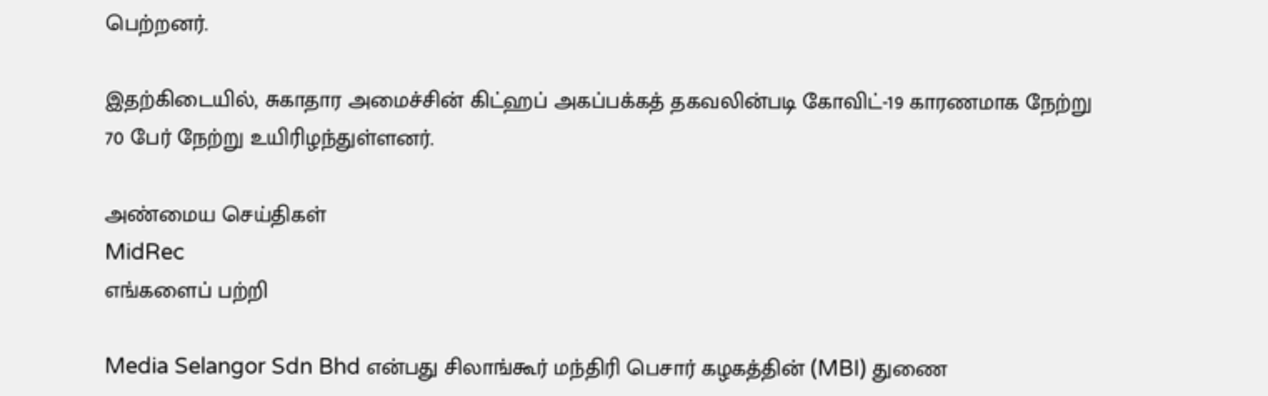பெற்றனர்.

இதற்கிடையில், சுகாதார அமைச்சின் கிட்ஹப் அகப்பக்கத் தகவலின்படி கோவிட்-19 காரணமாக நேற்று 70 பேர் நேற்று உயிரிழந்துள்ளனர்.

அண்மைய செய்திகள்
MidRec
எங்களைப் பற்றி

Media Selangor Sdn Bhd என்பது சிலாங்கூர் மந்திரி பெசார் கழகத்தின் (MBI) துணை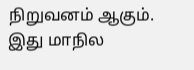நிறுவனம் ஆகும். இது மாநில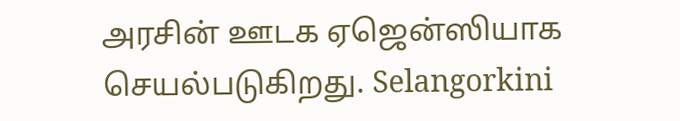அரசின் ஊடக ஏஜென்ஸியாக செயல்படுகிறது. Selangorkini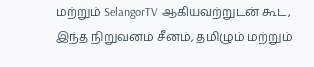மற்றும் SelangorTV ஆகியவற்றுடன் கூட, இந்த நிறுவனம் சீனம், தமிழும் மற்றும்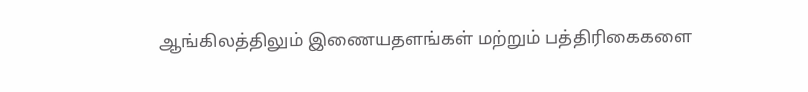ஆங்கிலத்திலும் இணையதளங்கள் மற்றும் பத்திரிகைகளை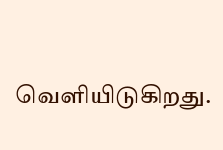வெளியிடுகிறது.